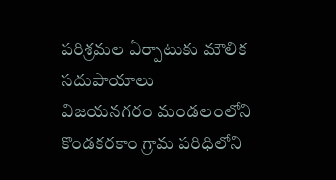పరిశ్రమల ఏర్పాటుకు మౌలిక సదుపాయాలు
విజయనగరం మండలంలోని కొండకరకాం గ్రామ పరిధిలోని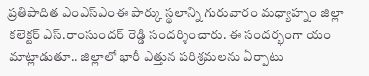ప్రతిపాదిత ఎంఎస్ఎంఈ పార్కు స్థలాన్ని గురువారం మధ్యాహ్నం జిల్లా కలెక్టర్ ఎస్.రాంసుందర్ రెడ్డి సందర్శించారు. ఈ సందర్భంగా యం మాట్లాడుతూ.. జిల్లాలో భారీ ఎత్తున పరిశ్రమలను ఏర్పాటు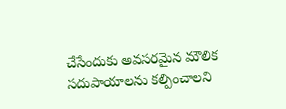చేసేందుకు అవసరమైన మౌలిక సదుపాయాలను కల్పించాలని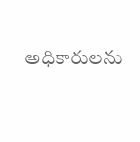అధికారులను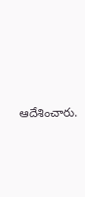ఆదేశించారు.